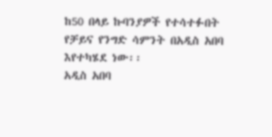ከ50 በላይ ኩባንያዎች የተሳተፉበት የቻይና የንግድ ሳምንት በአዲስ አበባ እየተካሄደ ነው፡፡
አዲስ አበባ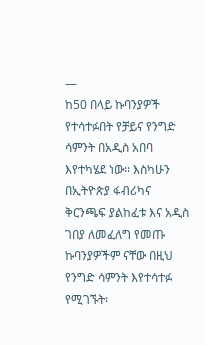—
ከ50 በላይ ኩባንያዎች የተሳተፉበት የቻይና የንግድ ሳምንት በአዲስ አበባ እየተካሄደ ነው፡፡ እስካሁን በኢትዮጵያ ፋብሪካና ቅርንጫፍ ያልከፈቱ እና አዲስ ገበያ ለመፈለግ የመጡ ኩባንያዎችም ናቸው በዚህ የንግድ ሳምንት እየተሳተፉ የሚገኙት፡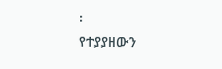፡
የተያያዘውን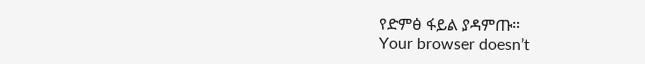የድምፅ ፋይል ያዳምጡ።
Your browser doesn’t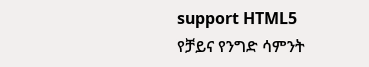support HTML5
የቻይና የንግድ ሳምንት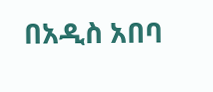በአዲስ አበባ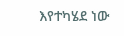እየተካሄደ ነው